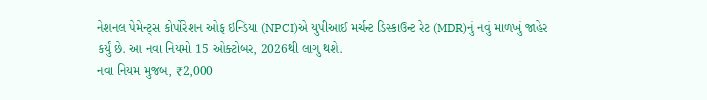નેશનલ પેમેન્ટ્સ કોર્પોરેશન ઓફ ઇન્ડિયા (NPCI)એ યુપીઆઈ મર્ચન્ટ ડિસ્કાઉન્ટ રેટ (MDR)નું નવું માળખું જાહેર કર્યું છે. આ નવા નિયમો 15 ઓક્ટોબર, 2026થી લાગુ થશે.
નવા નિયમ મુજબ, ₹2,000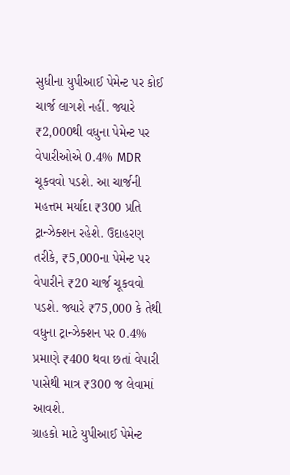સુધીના યુપીઆઈ પેમેન્ટ પર કોઈ ચાર્જ લાગશે નહીં. જ્યારે ₹2,000થી વધુના પેમેન્ટ પર વેપારીઓએ 0.4% MDR ચૂકવવો પડશે. આ ચાર્જની મહત્તમ મર્યાદા ₹300 પ્રતિ ટ્રાન્ઝેક્શન રહેશે. ઉદાહરણ તરીકે, ₹5,000ના પેમેન્ટ પર વેપારીને ₹20 ચાર્જ ચૂકવવો પડશે. જ્યારે ₹75,000 કે તેથી વધુના ટ્રાન્ઝેક્શન પર 0.4% પ્રમાણે ₹400 થવા છતાં વેપારી પાસેથી માત્ર ₹300 જ લેવામાં આવશે.
ગ્રાહકો માટે યુપીઆઈ પેમેન્ટ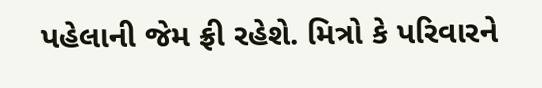પહેલાની જેમ ફ્રી રહેશે. મિત્રો કે પરિવારને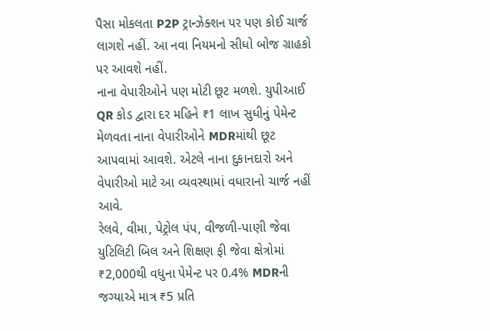પૈસા મોકલતા P2P ટ્રાન્ઝેક્શન પર પણ કોઈ ચાર્જ લાગશે નહીં. આ નવા નિયમનો સીધો બોજ ગ્રાહકો પર આવશે નહીં.
નાના વેપારીઓને પણ મોટી છૂટ મળશે. યુપીઆઈ QR કોડ દ્વારા દર મહિને ₹1 લાખ સુધીનું પેમેન્ટ મેળવતા નાના વેપારીઓને MDRમાંથી છૂટ આપવામાં આવશે. એટલે નાના દુકાનદારો અને વેપારીઓ માટે આ વ્યવસ્થામાં વધારાનો ચાર્જ નહીં આવે.
રેલવે, વીમા, પેટ્રોલ પંપ, વીજળી-પાણી જેવા યુટિલિટી બિલ અને શિક્ષણ ફી જેવા ક્ષેત્રોમાં ₹2,000થી વધુના પેમેન્ટ પર 0.4% MDRની જગ્યાએ માત્ર ₹5 પ્રતિ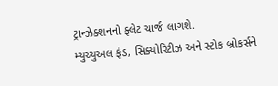ટ્રાન્ઝેક્શનનો ફ્લેટ ચાર્જ લાગશે.
મ્યુચ્યુઅલ ફંડ, સિક્યોરિટીઝ અને સ્ટોક બ્રોકર્સને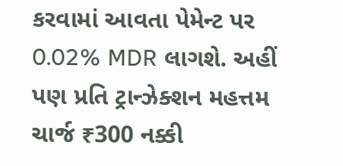કરવામાં આવતા પેમેન્ટ પર 0.02% MDR લાગશે. અહીં પણ પ્રતિ ટ્રાન્ઝેક્શન મહત્તમ ચાર્જ ₹300 નક્કી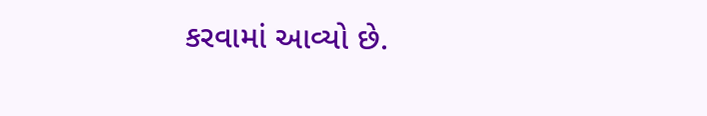કરવામાં આવ્યો છે.